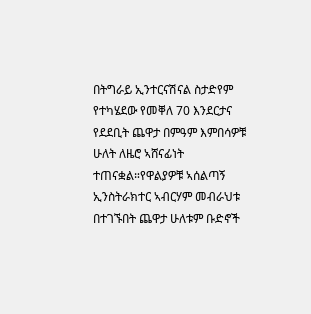በትግራይ ኢንተርናሽናል ስታድየም የተካሄደው የመቐለ 70 እንደርታና የደደቢት ጨዋታ በምዓም እምበሳዎቹ ሁለት ለዜሮ ኣሸናፊነት ተጠናቋል።የዋልያዎቹ ኣሰልጣኝ ኢንስትራክተር ኣብርሃም መብራህቱ በተገኙበት ጨዋታ ሁለቱም ቡድኖች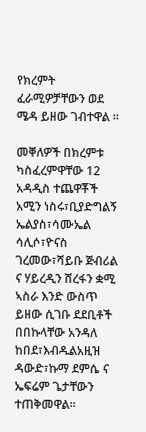የክረምት ፈራሚዎቻቸውን ወደ ሜዳ ይዘው ገብተዋል ።

መቐለዎች በክረምቱ ካስፈረምዋቸው 12 አዳዲስ ተጨዋቾች አሚን ነስሩ፣ቢያድግልኝ ኤልያስ፣ሳሙኤል ሳሊሶ፣ዮናስ ገረመው፣ሻይቡ ጅብሪል ና ሃይረዲን ሸረፋን ቋሚ ኣስራ እንድ ውስጥ ይዘው ሲገቡ ደደቢቶች በበኩላቸው አንዳለ ከበደ፣እብዱልአዚዝ ዳውድ፣ኩማ ደምሴ ና ኤፍሬም ጌታቸውን ተጠቅመዋል።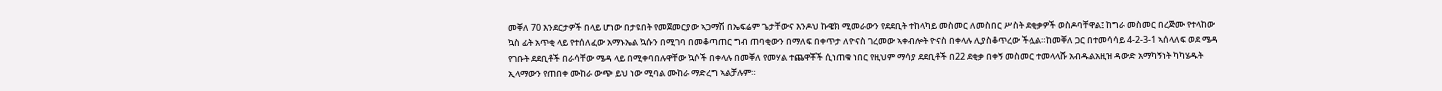መቐለ 70 እንደርታዎች በላይ ሆነው በታዩበት የመጀመርያው ኣጋማሽ በኤፍሬም ጌታቸውና እንዶህ ኩዌክ ሚመራውን የደደቢት ተከላካይ መስመር ለመስበር ሥስት ደቂቃዎች ወስዶባቸዋል፤ ከግራ መስመር በረጅሙ የተላከው ኳስ ፊት አጥቂ ላይ የተሰለፈው አማኑኤል ኳሱን በሚገባ በመቆጣጠር ግብ ጠባቂውን በማለፍ በቀጥታ ለዮናስ ገረመው ኣቀብሎት ዮናስ በቀላሉ ሊያስቆጥረው ችሏል።ከመቐለ ጋር በተመሳሳይ 4-2-3-1 ኣሰላለፍ ወደ ሜዳ የገቡት ደደቢቶች በራሳቸው ሜዳ ላይ በሚቀባበሉዋቸው ኳሶች በቀላሉ በመቐለ የመሃል ተጨዋቾች ሲነጠቁ ነበር የዚህም ማሳያ ደደቢቶች በ22 ደቂቃ በቀኝ መስመር ተመላላሹ አብዱልአዚዝ ዳውድ አማካኝነት ካካሄዱት ኢላማውን የጠበቀ ሙከራ ውጭ ይህ ነው ሚባል ሙከራ ማድረግ ኣልቻሉም።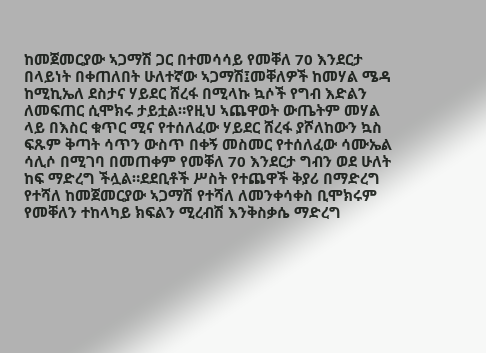ከመጀመርያው ኣጋማሽ ጋር በተመሳሳይ የመቐለ 70 እንደርታ በላይነት በቀጠለበት ሁለተኛው ኣጋማሽ፤መቐለዎች ከመሃል ሜዳ ከሚኪኤለ ደስታና ሃይደር ሸረፋ በሚላኩ ኳሶች የግብ እድልን ለመፍጠር ሲሞክሩ ታይቷል።የዚህ ኣጨዋወት ውጤትም መሃል ላይ በእስር ቁጥር ሚና የተሰለፈው ሃይደር ሸረፋ ያሾለከውን ኳስ ፍጹም ቅጣት ሳጥን ውስጥ በቀኝ መስመር የተሰለፈው ሳሙኤል ሳሊሶ በሚገባ በመጠቀም የመቐለ 70 እንደርታ ግብን ወደ ሁለት ከፍ ማድረግ ችሏል።ደደቢቶች ሥስት የተጨዋች ቅያሪ በማድረግ የተሻለ ከመጀመርያው ኣጋማሽ የተሻለ ለመንቀሳቀስ ቢሞክሩም የመቐለን ተከላካይ ክፍልን ሚረብሽ እንቅስቃሴ ማድረግ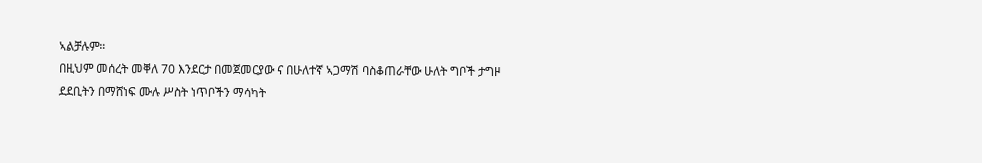ኣልቻሉም።
በዚህም መሰረት መቐለ 70 እንደርታ በመጀመርያው ና በሁለተኛ ኣጋማሽ ባስቆጠራቸው ሁለት ግቦች ታግዞ ደደቢትን በማሸነፍ ሙሉ ሥስት ነጥቦችን ማሳካት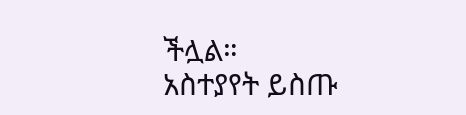ችሏል።
አስተያየት ይስጡ